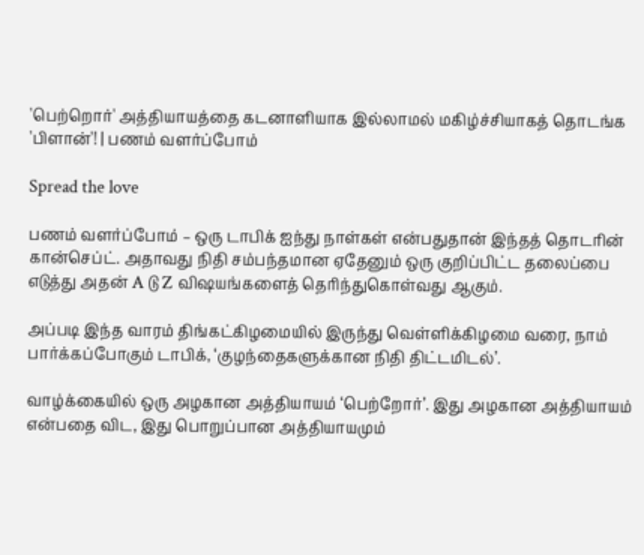'பெற்றொர்' அத்தியாயத்தை கடனாளியாக இல்லாமல் மகிழ்ச்சியாகத் தொடங்க 'பிளான்'! | பணம் வளர்ப்போம்

Spread the love

பணம் வளர்ப்போம் – ஒரு டாபிக் ஐந்து நாள்கள் என்பதுதான் இந்தத் தொடரின் கான்செப்ட். அதாவது நிதி சம்பந்தமான ஏதேனும் ஒரு குறிப்பிட்ட தலைப்பை எடுத்து அதன் A டு Z விஷயங்களைத் தெரிந்துகொள்வது ஆகும்.

அப்படி இந்த வாரம் திங்கட்கிழமையில் இருந்து வெள்ளிக்கிழமை வரை, நாம் பார்க்கப்போகும் டாபிக், ‘குழந்தைகளுக்கான நிதி திட்டமிடல்’.

வாழ்க்கையில் ஒரு அழகான அத்தியாயம் ‘பெற்றோர்’. இது அழகான அத்தியாயம் என்பதை விட, இது பொறுப்பான அத்தியாயமும்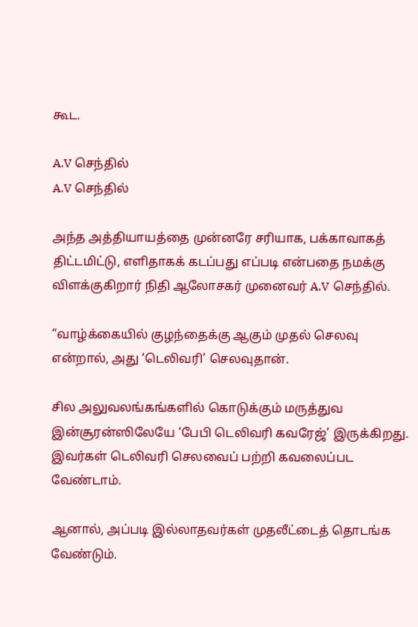கூட.

A.V செந்தில்
A.V செந்தில்

அந்த அத்தியாயத்தை முன்னரே சரியாக, பக்காவாகத் திட்டமிட்டு, எளிதாகக் கடப்பது எப்படி என்பதை நமக்கு விளக்குகிறார் நிதி ஆலோசகர் முனைவர் A.V செந்தில்.

“வாழ்க்கையில் குழந்தைக்கு ஆகும் முதல் செலவு என்றால், அது ‘டெலிவரி’ செலவுதான்.

சில அலுவலங்கங்களில் கொடுக்கும் மருத்துவ இன்சூரன்ஸிலேயே ‘பேபி டெலிவரி கவரேஜ்’ இருக்கிறது. இவர்கள் டெலிவரி செலவைப் பற்றி கவலைப்பட வேண்டாம்.

ஆனால், அப்படி இல்லாதவர்கள் முதலீட்டைத் தொடங்க வேண்டும்.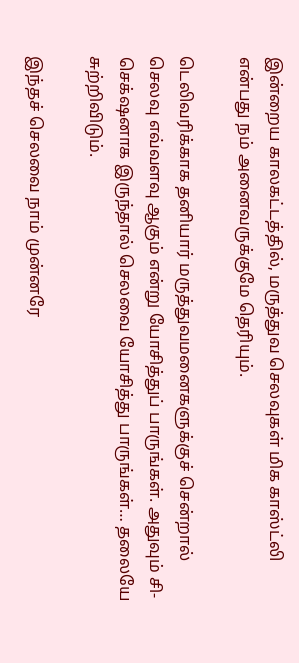இன்றைய காலகட்டத்தில், மருத்துவ செலவுகள் மிக காஸ்ட்லி என்பது நம் அனைவருக்குமே தெரியும்.

டெலிவரிக்காக தனியார் மருத்துவமனைகளுக்குச் சென்றால் செலவு எவ்வளவு ஆகும் என்று யோசித்துப் பாருங்கள். அதுவும் சி-செக்‌ஷனாக இருந்தால் செலவை யோசித்து பாருங்கள்… தலையே சுற்றிவிடும்.

இந்தச் செலவை நாம் முன்னரே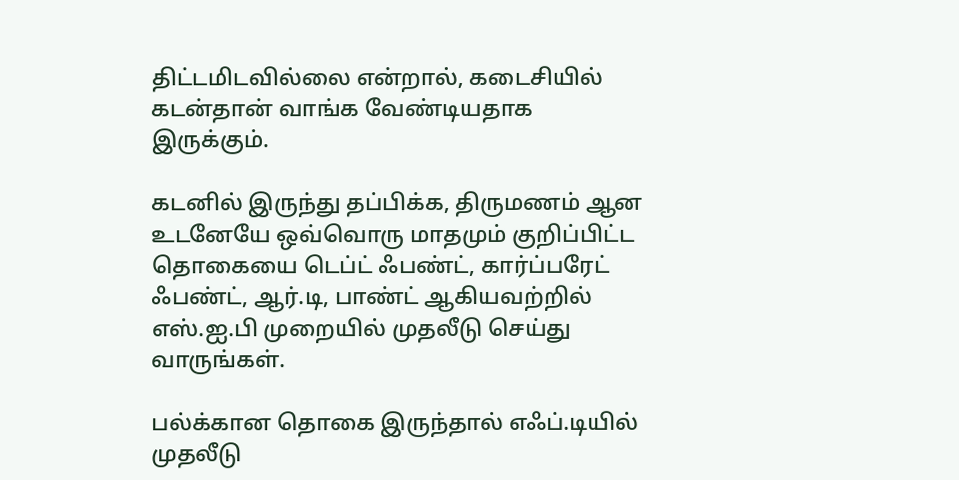திட்டமிடவில்லை என்றால், கடைசியில் கடன்தான் வாங்க வேண்டியதாக இருக்கும்.

கடனில் இருந்து தப்பிக்க, திருமணம் ஆன உடனேயே ஒவ்வொரு மாதமும் குறிப்பிட்ட தொகையை டெப்ட் ஃபண்ட், கார்ப்பரேட் ஃபண்ட், ஆர்.டி, பாண்ட் ஆகியவற்றில் எஸ்.ஐ.பி முறையில் முதலீடு செய்து வாருங்கள்.

பல்க்கான தொகை இருந்தால் எஃப்.டியில் முதலீடு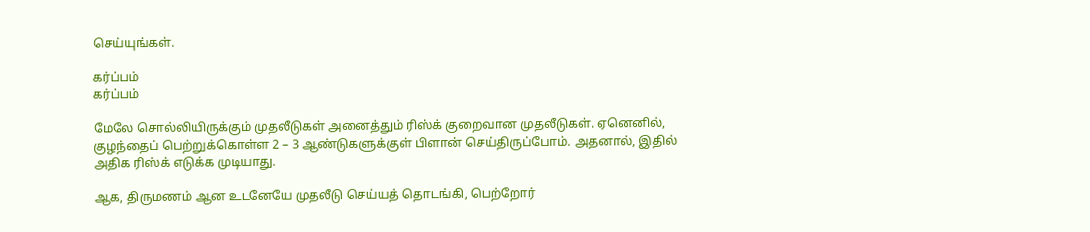செய்யுங்கள்.

கர்ப்பம்
கர்ப்பம்

மேலே சொல்லியிருக்கும் முதலீடுகள் அனைத்தும் ரிஸ்க் குறைவான முதலீடுகள். ஏனெனில், குழந்தைப் பெற்றுக்கொள்ள 2 – 3 ஆண்டுகளுக்குள் பிளான் செய்திருப்போம். அதனால், இதில் அதிக ரிஸ்க் எடுக்க முடியாது.

ஆக, திருமணம் ஆன உடனேயே முதலீடு செய்யத் தொடங்கி, பெற்றோர்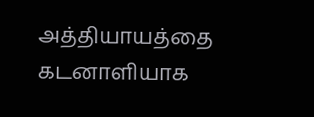அத்தியாயத்தை கடனாளியாக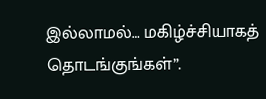இல்லாமல்… மகிழ்ச்சியாகத் தொடங்குங்கள்”.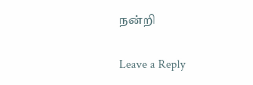நன்றி

Leave a Reply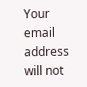Your email address will not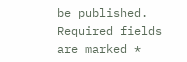be published. Required fields are marked *